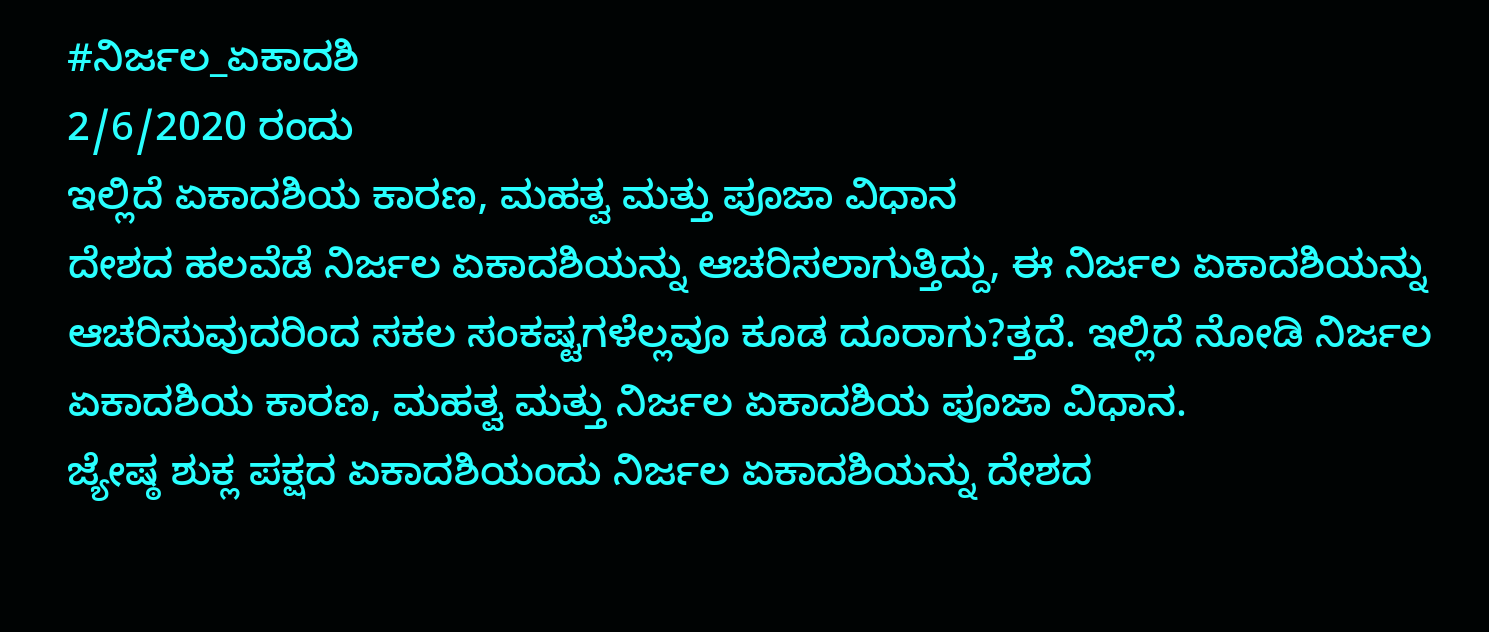#ನಿರ್ಜಲ_ಏಕಾದಶಿ
2/6/2020 ರಂದು
ಇಲ್ಲಿದೆ ಏಕಾದಶಿಯ ಕಾರಣ, ಮಹತ್ವ ಮತ್ತು ಪೂಜಾ ವಿಧಾನ
ದೇಶದ ಹಲವೆಡೆ ನಿರ್ಜಲ ಏಕಾದಶಿಯನ್ನು ಆಚರಿಸಲಾಗುತ್ತಿದ್ದು, ಈ ನಿರ್ಜಲ ಏಕಾದಶಿಯನ್ನು ಆಚರಿಸುವುದರಿಂದ ಸಕಲ ಸಂಕಷ್ಟಗಳೆಲ್ಲವೂ ಕೂಡ ದೂರಾಗು?ತ್ತದೆ. ಇಲ್ಲಿದೆ ನೋಡಿ ನಿರ್ಜಲ ಏಕಾದಶಿಯ ಕಾರಣ, ಮಹತ್ವ ಮತ್ತು ನಿರ್ಜಲ ಏಕಾದಶಿಯ ಪೂಜಾ ವಿಧಾನ.
ಜ್ಯೇಷ್ಠ ಶುಕ್ಲ ಪಕ್ಷದ ಏಕಾದಶಿಯಂದು ನಿರ್ಜಲ ಏಕಾದಶಿಯನ್ನು ದೇಶದ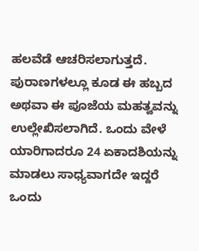ಹಲವೆಡೆ ಆಚರಿಸಲಾಗುತ್ತದೆ. ಪುರಾಣಗಳಲ್ಲೂ ಕೂಡ ಈ ಹಬ್ಬದ ಅಥವಾ ಈ ಪೂಜೆಯ ಮಹತ್ವವನ್ನು ಉಲ್ಲೇಖಿಸಲಾಗಿದೆ. ಒಂದು ವೇಳೆ ಯಾರಿಗಾದರೂ 24 ಏಕಾದಶಿಯನ್ನು ಮಾಡಲು ಸಾಧ್ಯವಾಗದೇ ಇದ್ದರೆ ಒಂದು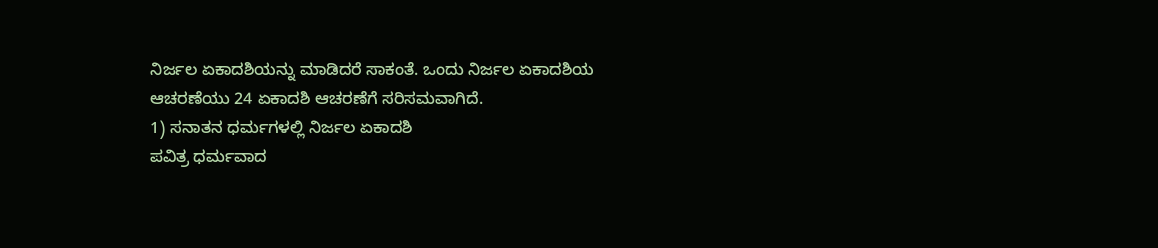ನಿರ್ಜಲ ಏಕಾದಶಿಯನ್ನು ಮಾಡಿದರೆ ಸಾಕಂತೆ. ಒಂದು ನಿರ್ಜಲ ಏಕಾದಶಿಯ ಆಚರಣೆಯು 24 ಏಕಾದಶಿ ಆಚರಣೆಗೆ ಸರಿಸಮವಾಗಿದೆ.
1) ಸನಾತನ ಧರ್ಮಗಳಲ್ಲಿ ನಿರ್ಜಲ ಏಕಾದಶಿ
ಪವಿತ್ರ ಧರ್ಮವಾದ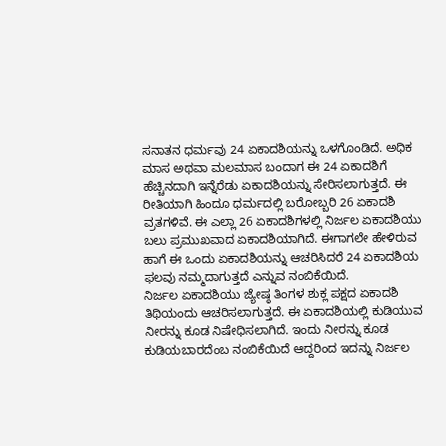ಸನಾತನ ಧರ್ಮವು 24 ಏಕಾದಶಿಯನ್ನು ಒಳಗೊಂಡಿದೆ. ಅಧಿಕ ಮಾಸ ಅಥವಾ ಮಲಮಾಸ ಬಂದಾಗ ಈ 24 ಏಕಾದಶಿಗೆ ಹೆಚ್ಚಿನದಾಗಿ ಇನ್ನೆರೆಡು ಏಕಾದಶಿಯನ್ನು ಸೇರಿಸಲಾಗುತ್ತದೆ. ಈ ರೀತಿಯಾಗಿ ಹಿಂದೂ ಧರ್ಮದಲ್ಲಿ ಬರೋಬ್ಬರಿ 26 ಏಕಾದಶಿ ವ್ರತಗಳಿವೆ. ಈ ಎಲ್ಲಾ 26 ಏಕಾದಶಿಗಳಲ್ಲಿ ನಿರ್ಜಲ ಏಕಾದಶಿಯು ಬಲು ಪ್ರಮುಖವಾದ ಏಕಾದಶಿಯಾಗಿದೆ. ಈಗಾಗಲೇ ಹೇಳಿರುವ ಹಾಗೆ ಈ ಒಂದು ಏಕಾದಶಿಯನ್ನು ಆಚರಿಸಿದರೆ 24 ಏಕಾದಶಿಯ ಫಲವು ನಮ್ಮದಾಗುತ್ತದೆ ಎನ್ನುವ ನಂಬಿಕೆಯಿದೆ.
ನಿರ್ಜಲ ಏಕಾದಶಿಯು ಜ್ಯೇಷ್ಠ ತಿಂಗಳ ಶುಕ್ಲ ಪಕ್ಷದ ಏಕಾದಶಿ ತಿಥಿಯಂದು ಆಚರಿಸಲಾಗುತ್ತದೆ. ಈ ಏಕಾದಶಿಯಲ್ಲಿ ಕುಡಿಯುವ ನೀರನ್ನು ಕೂಡ ನಿಷೇಧಿಸಲಾಗಿದೆ. ಇಂದು ನೀರನ್ನು ಕೂಡ ಕುಡಿಯಬಾರದೆಂಬ ನಂಬಿಕೆಯಿದೆ ಆದ್ದರಿಂದ ಇದನ್ನು ನಿರ್ಜಲ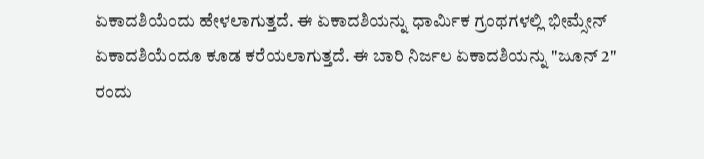ಏಕಾದಶಿಯೆಂದು ಹೇಳಲಾಗುತ್ತದೆ. ಈ ಏಕಾದಶಿಯನ್ನು ಧಾರ್ಮಿಕ ಗ್ರಂಥಗಳಲ್ಲಿ ಭೀಮ್ಸೇನ್ ಏಕಾದಶಿಯೆಂದೂ ಕೂಡ ಕರೆಯಲಾಗುತ್ತದೆ. ಈ ಬಾರಿ ನಿರ್ಜಲ ಏಕಾದಶಿಯನ್ನು "ಜೂನ್ 2" ರಂದು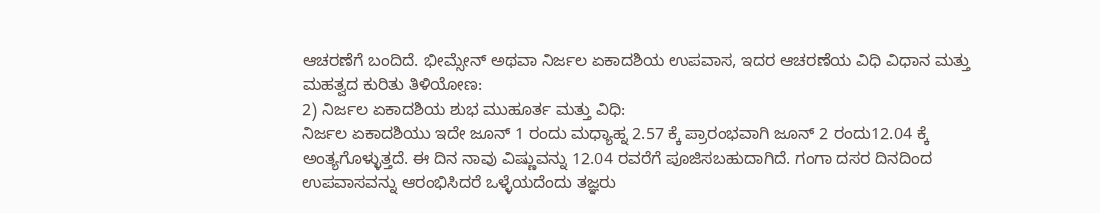ಆಚರಣೆಗೆ ಬಂದಿದೆ. ಭೀಮ್ಸೇನ್ ಅಥವಾ ನಿರ್ಜಲ ಏಕಾದಶಿಯ ಉಪವಾಸ, ಇದರ ಆಚರಣೆಯ ವಿಧಿ ವಿಧಾನ ಮತ್ತು ಮಹತ್ವದ ಕುರಿತು ತಿಳಿಯೋಣ:
2) ನಿರ್ಜಲ ಏಕಾದಶಿಯ ಶುಭ ಮುಹೂರ್ತ ಮತ್ತು ವಿಧಿ:
ನಿರ್ಜಲ ಏಕಾದಶಿಯು ಇದೇ ಜೂನ್ 1 ರಂದು ಮಧ್ಯಾಹ್ನ 2.57 ಕ್ಕೆ ಪ್ರಾರಂಭವಾಗಿ ಜೂನ್ 2 ರಂದು12.04 ಕ್ಕೆ ಅಂತ್ಯಗೊಳ್ಳುತ್ತದೆ. ಈ ದಿನ ನಾವು ವಿಷ್ಣುವನ್ನು 12.04 ರವರೆಗೆ ಪೂಜಿಸಬಹುದಾಗಿದೆ. ಗಂಗಾ ದಸರ ದಿನದಿಂದ ಉಪವಾಸವನ್ನು ಆರಂಭಿಸಿದರೆ ಒಳ್ಳೆಯದೆಂದು ತಜ್ಞರು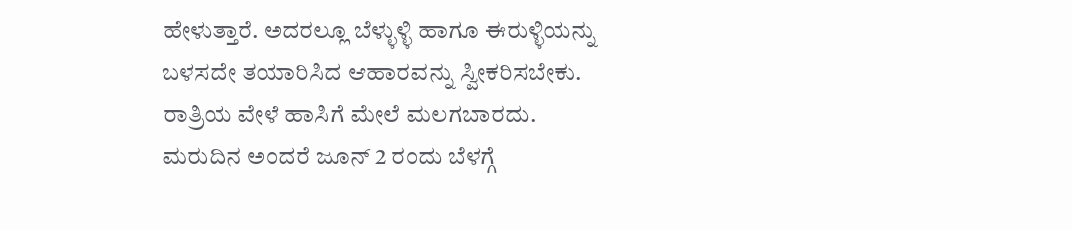ಹೇಳುತ್ತಾರೆ. ಅದರಲ್ಲೂ ಬೆಳ್ಳುಳ್ಳಿ ಹಾಗೂ ಈರುಳ್ಳಿಯನ್ನು ಬಳಸದೇ ತಯಾರಿಸಿದ ಆಹಾರವನ್ನು ಸ್ವೀಕರಿಸಬೇಕು. ರಾತ್ರಿಯ ವೇಳೆ ಹಾಸಿಗೆ ಮೇಲೆ ಮಲಗಬಾರದು. ಮರುದಿನ ಅಂದರೆ ಜೂನ್ 2 ರಂದು ಬೆಳಗ್ಗೆ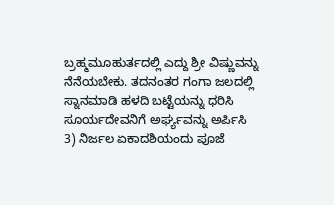ಬ್ರಹ್ಮಮೂಹುರ್ತದಲ್ಲಿ ಎದ್ದು ಶ್ರೀ ವಿಷ್ಣುವನ್ನು ನೆನೆಯಬೇಕು. ತದನಂತರ ಗಂಗಾ ಜಲದಲ್ಲಿ ಸ್ನಾನಮಾಡಿ ಹಳದಿ ಬಟ್ಟೆಯನ್ನು ಧರಿಸಿ ಸೂರ್ಯದೇವನಿಗೆ ಅರ್ಘ್ಯವನ್ನು ಅರ್ಪಿಸಿ
3) ನಿರ್ಜಲ ಏಕಾದಶಿಯಂದು ಪೂಜೆ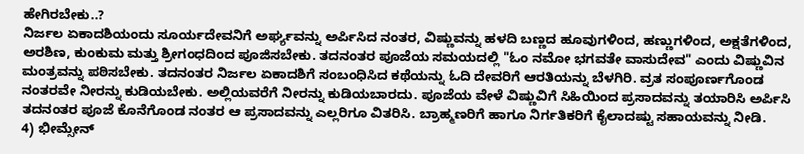ಹೇಗಿರಬೇಕು..?
ನಿರ್ಜಲ ಏಕಾದಶಿಯಂದು ಸೂರ್ಯದೇವನಿಗೆ ಅರ್ಘ್ಯವನ್ನು ಅರ್ಪಿಸಿದ ನಂತರ, ವಿಷ್ಣುವನ್ನು ಹಳದಿ ಬಣ್ಣದ ಹೂವುಗಳಿಂದ, ಹಣ್ಣುಗಳಿಂದ, ಅಕ್ಷತೆಗಳಿಂದ, ಅರಶಿಣ, ಕುಂಕುಮ ಮತ್ತು ಶ್ರೀಗಂಧದಿಂದ ಪೂಜಿಸಬೇಕು. ತದನಂತರ ಪೂಜೆಯ ಸಮಯದಲ್ಲಿ "ಓಂ ನಮೋ ಭಗವತೇ ವಾಸುದೇವ" ಎಂದು ವಿಷ್ಣುವಿನ ಮಂತ್ರವನ್ನು ಪಠಿಸಬೇಕು. ತದನಂತರ ನಿರ್ಜಲ ಏಕಾದಶಿಗೆ ಸಂಬಂಧಿಸಿದ ಕಥೆಯನ್ನು ಓದಿ ದೇವರಿಗೆ ಆರತಿಯನ್ನು ಬೆಳಗಿರಿ. ವ್ರತ ಸಂಪೂರ್ಣಗೊಂಡ ನಂತರವೇ ನೀರನ್ನು ಕುಡಿಯಬೇಕು. ಅಲ್ಲಿಯವರೆಗೆ ನೀರನ್ನು ಕುಡಿಯಬಾರದು. ಪೂಜೆಯ ವೇಳೆ ವಿಷ್ಣುವಿಗೆ ಸಿಹಿಯಿಂದ ಪ್ರಸಾದವನ್ನು ತಯಾರಿಸಿ ಅರ್ಪಿಸಿ ತದನಂತರ ಪೂಜೆ ಕೊನೆಗೊಂಡ ನಂತರ ಆ ಪ್ರಸಾದವನ್ನು ಎಲ್ಲರಿಗೂ ವಿತರಿಸಿ. ಬ್ರಾಹ್ಮಣರಿಗೆ ಹಾಗೂ ನಿರ್ಗತಿಕರಿಗೆ ಕೈಲಾದಷ್ಟು ಸಹಾಯವನ್ನು ನೀಡಿ.
4) ಭೀಮ್ಸೇನ್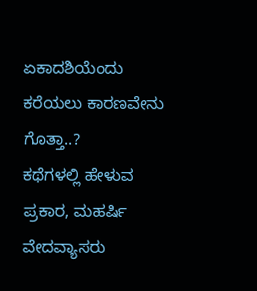ಏಕಾದಶಿಯೆಂದು ಕರೆಯಲು ಕಾರಣವೇನು ಗೊತ್ತಾ..?
ಕಥೆಗಳಲ್ಲಿ ಹೇಳುವ ಪ್ರಕಾರ, ಮಹರ್ಷಿ ವೇದವ್ಯಾಸರು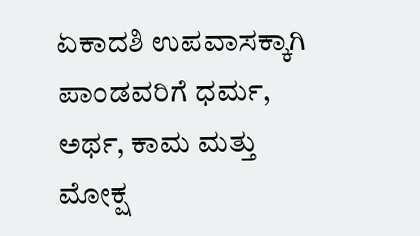ಏಕಾದಶಿ ಉಪವಾಸಕ್ಕಾಗಿ ಪಾಂಡವರಿಗೆ ಧರ್ಮ, ಅರ್ಥ, ಕಾಮ ಮತ್ತು ಮೋಕ್ಷ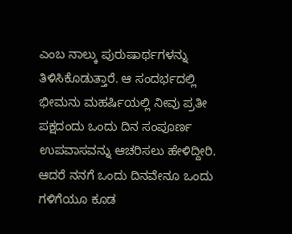ಎಂಬ ನಾಲ್ಕು ಪುರುಷಾರ್ಥಗಳನ್ನು ತಿಳಿಸಿಕೊಡುತ್ತಾರೆ. ಆ ಸಂದರ್ಭದಲ್ಲಿ ಭೀಮನು ಮಹರ್ಷಿಯಲ್ಲಿ ನೀವು ಪ್ರತೀ ಪಕ್ಷದಂದು ಒಂದು ದಿನ ಸಂಪೂರ್ಣ ಉಪವಾಸವನ್ನು ಆಚರಿಸಲು ಹೇಳಿದ್ದೀರಿ. ಆದರೆ ನನಗೆ ಒಂದು ದಿನವೇನೂ ಒಂದು ಗಳಿಗೆಯೂ ಕೂಡ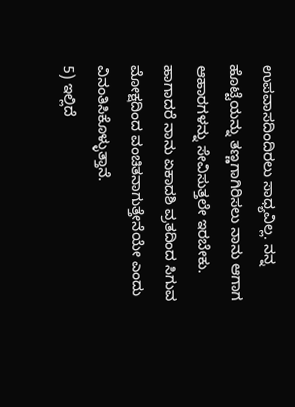ಉಪವಾಸದಿಂದಿರಲು ಸಾಧ್ಯವಿಲ್ಲ. ನನ್ನ ಹೊಟ್ಟೆಯನ್ನು ತಣ್ಣಗಾಗಿರಿಸಲು ನಾನು ಆಗಾಗ ಆಹಾರಗಳನ್ನು ಸೇವಿಸುತ್ತಲೇ ಇರಬೇಕು. ಹಾಗಾದರೆ ನಾನು ಏಕಾದಶಿ ವ್ರತದಿಂದ ಸಿಗುವ ಮೋಕ್ಷದಿಂದ ವಂಚಿತನಾಗುತ್ತೇನೆಯೇ ಎಂದು ವಿನಂತಿಸಿಕೊಳ್ಳುತ್ತಾನೆ.
5) ಇಲ್ಲಿದೆ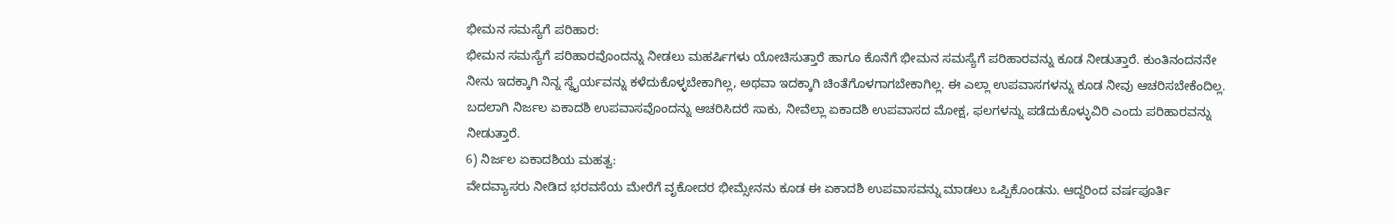ಭೀಮನ ಸಮಸ್ಯೆಗೆ ಪರಿಹಾರ:
ಭೀಮನ ಸಮಸ್ಯೆಗೆ ಪರಿಹಾರವೊಂದನ್ನು ನೀಡಲು ಮಹರ್ಷಿಗಳು ಯೋಚಿಸುತ್ತಾರೆ ಹಾಗೂ ಕೊನೆಗೆ ಭೀಮನ ಸಮಸ್ಯೆಗೆ ಪರಿಹಾರವನ್ನು ಕೂಡ ನೀಡುತ್ತಾರೆ. ಕುಂತಿನಂದನನೇ ನೀನು ಇದಕ್ಕಾಗಿ ನಿನ್ನ ಸ್ಥೈರ್ಯವನ್ನು ಕಳೆದುಕೊಳ್ಳಬೇಕಾಗಿಲ್ಲ, ಅಥವಾ ಇದಕ್ಕಾಗಿ ಚಿಂತೆಗೊಳಗಾಗಬೇಕಾಗಿಲ್ಲ. ಈ ಎಲ್ಲಾ ಉಪವಾಸಗಳನ್ನು ಕೂಡ ನೀವು ಆಚರಿಸಬೇಕೆಂದಿಲ್ಲ. ಬದಲಾಗಿ ನಿರ್ಜಲ ಏಕಾದಶಿ ಉಪವಾಸವೊಂದನ್ನು ಆಚರಿಸಿದರೆ ಸಾಕು, ನೀವೆಲ್ಲಾ ಏಕಾದಶಿ ಉಪವಾಸದ ಮೋಕ್ಷ, ಫಲಗಳನ್ನು ಪಡೆದುಕೊಳ್ಳುವಿರಿ ಎಂದು ಪರಿಹಾರವನ್ನು ನೀಡುತ್ತಾರೆ.
6) ನಿರ್ಜಲ ಏಕಾದಶಿಯ ಮಹತ್ವ:
ವೇದವ್ಯಾಸರು ನೀಡಿದ ಭರವಸೆಯ ಮೇರೆಗೆ ವೃಕೋದರ ಭೀಮ್ಸೇನನು ಕೂಡ ಈ ಏಕಾದಶಿ ಉಪವಾಸವನ್ನು ಮಾಡಲು ಒಪ್ಪಿಕೊಂಡನು. ಆದ್ದರಿಂದ ವರ್ಷಪೂರ್ತಿ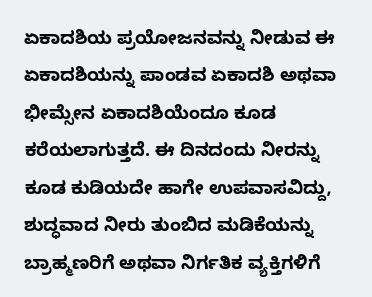ಏಕಾದಶಿಯ ಪ್ರಯೋಜನವನ್ನು ನೀಡುವ ಈ ಏಕಾದಶಿಯನ್ನು ಪಾಂಡವ ಏಕಾದಶಿ ಅಥವಾ ಭೀಮ್ಸೇನ ಏಕಾದಶಿಯೆಂದೂ ಕೂಡ ಕರೆಯಲಾಗುತ್ತದೆ. ಈ ದಿನದಂದು ನೀರನ್ನು ಕೂಡ ಕುಡಿಯದೇ ಹಾಗೇ ಉಪವಾಸವಿದ್ದು, ಶುದ್ಧವಾದ ನೀರು ತುಂಬಿದ ಮಡಿಕೆಯನ್ನು ಬ್ರಾಹ್ಮಣರಿಗೆ ಅಥವಾ ನಿರ್ಗತಿಕ ವ್ಯಕ್ತಿಗಳಿಗೆ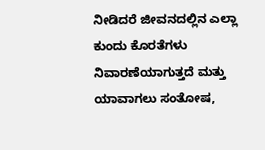ನೀಡಿದರೆ ಜೀವನದಲ್ಲಿನ ಎಲ್ಲಾ ಕುಂದು ಕೊರತೆಗಳು ನಿವಾರಣೆಯಾಗುತ್ತದೆ ಮತ್ತು ಯಾವಾಗಲು ಸಂತೋಷ,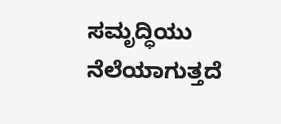ಸಮೃದ್ಧಿಯು ನೆಲೆಯಾಗುತ್ತದೆ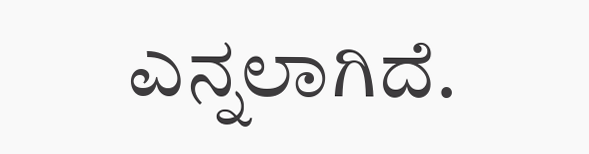ಎನ್ನಲಾಗಿದೆ.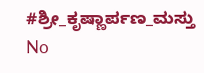#ಶ್ರೀ_ಕೃಷ್ಣಾರ್ಪಣ_ಮಸ್ತು
No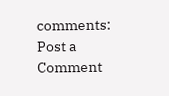comments:
Post a Comment